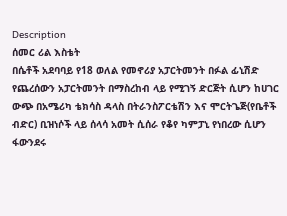Description
ሰመር ሪል እስቴት
በሴቶች አደባባይ የ18 ወለል የመኖሪያ አፓርትመንት በፉል ፊኒሽድ የጨረሰውን አፓርትመንት በማስረከብ ላይ የሚገኝ ድርጅት ሲሆን ከሀገር ውጭ በአሜሪካ ቴክሳስ ዳላስ በትራንስፖርቴሽን እና ሞርትጌጅ(የቤቶች ብድር) ቢዝነሶች ላይ ሰላሳ አመት ሲሰራ የቆየ ካምፓኒ የነበረው ሲሆን ፋውንደሩ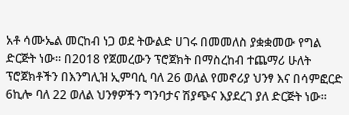አቶ ሳሙኤል መርከብ ነጋ ወደ ትውልድ ሀገሩ በመመለስ ያቋቋመው የግል ድርጅት ነው። በ2018 የጀመረውን ፕሮጀክት በማስረከብ ተጨማሪ ሁለት ፕሮጀክቶችን በእንግሊዝ ኢምባሲ ባለ 26 ወለል የመኖሪያ ህንፃ እና በሳምፎርድ 6ኪሎ ባለ 22 ወለል ህንፃዎችን ግንባታና ሽያጭና እያደረገ ያለ ድርጅት ነው።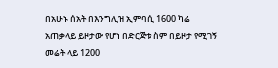በአሁኑ ሰአት በእንግሊዝ ኢምባሲ 1600 ካሬ አጠቃላይ ይዞታው የሆነ በድርጅቱ ስም በይዞታ የሚገኝ መሬት ላይ 1200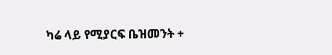ካሬ ላይ የሚያርፍ ቤዝመንት +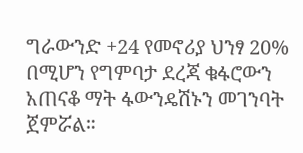ግራውንድ +24 የመኖሪያ ህንፃ 20% በሚሆን የግምባታ ደረጃ ቁፋሮውን አጠናቆ ማት ፋውንዴሽኑን መገንባት ጀምሯል።